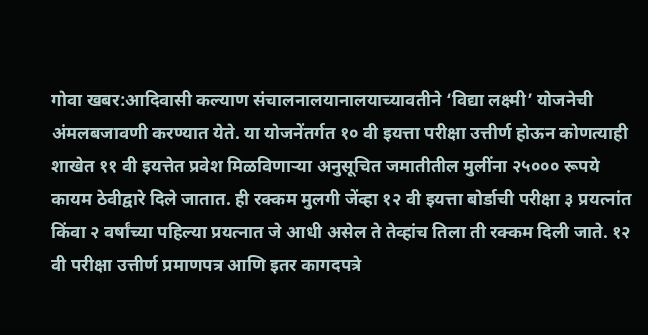गोवा खबर:आदिवासी कल्याण संचालनालयानालयाच्यावतीने ‘विद्या लक्ष्मी’ योजनेची अंमलबजावणी करण्यात येते. या योजनेंतर्गत १० वी इयत्ता परीक्षा उत्तीर्ण होऊन कोणत्याही शाखेत ११ वी इयत्तेत प्रवेश मिळविणाऱ्या अनुसूचित जमातीतील मुलींना २५००० रूपये कायम ठेवीद्वारे दिले जातात. ही रक्कम मुलगी जेंव्हा १२ वी इयत्ता बोर्डाची परीक्षा ३ प्रयत्नांत किंवा २ वर्षांच्या पहिल्या प्रयत्नात जे आधी असेल ते तेव्हांच तिला ती रक्कम दिली जाते. १२ वी परीक्षा उत्तीर्ण प्रमाणपत्र आणि इतर कागदपत्रे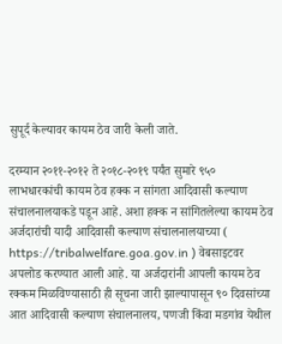सुपूर्द केल्यावर कायम ठेव जारी केली जाते.

दरम्यान २०११-२०१२ ते २०१८-२०१९ पर्यंत सुमारे ९५० लाभधारकांची कायम ठेव हक्क न सांगता आदिवासी कल्याण संचालनालयाकडे पडून आहे. अशा हक्क न सांगितलेल्या कायम ठेव अर्जदारांची यादी आदिवासी कल्याण संचालनालयाच्या ( https://tribalwelfare.goa.gov.in ) वेबसाइटवर अपलोड करण्यात आली आहे. या अर्जदारांनी आपली कायम ठेव रक्कम मिळविण्यासाठी ही सूचना जारी झाल्यापासून ९० दिवसांच्या आत आदिवासी कल्याण संचालनालय, पणजी किंवा मडगांव येथील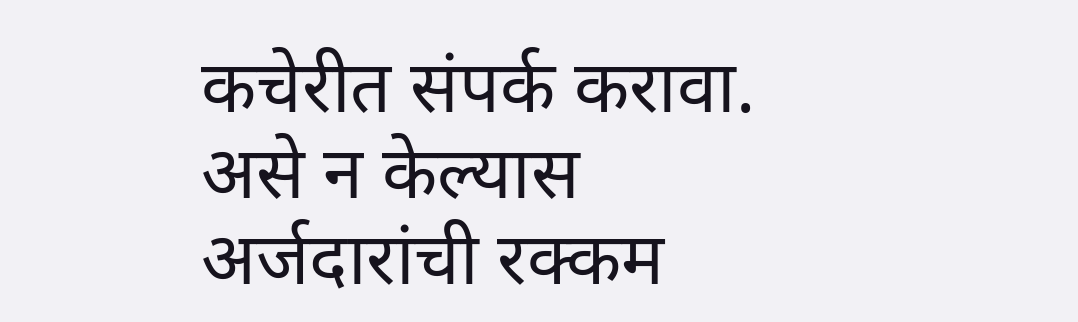कचेरीत संपर्क करावा. असे न केल्यास अर्जदारांची रक्कम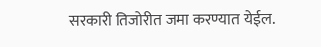सरकारी तिजोरीत जमा करण्यात येईल.